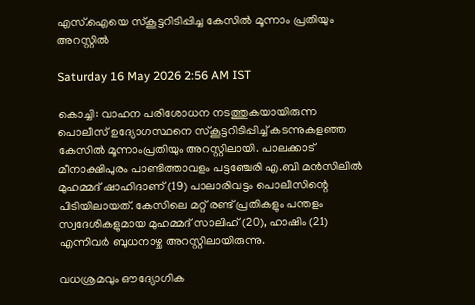എസ്.ഐയെ സ്കൂട്ടറിടിപ്പിച്ച കേസിൽ മൂന്നാം പ്രതിയും അറസ്റ്റിൽ

Saturday 16 May 2026 2:56 AM IST

കൊച്ചി: വാഹന പരിശോധന നടത്തുകയായിരുന്ന പൊലീസ് ഉദ്യോഗസ്ഥനെ സ്കൂട്ടറിടിപ്പിച്ച് കടന്നുകളഞ്ഞ കേസിൽ മൂന്നാംപ്രതിയും അറസ്റ്റിലായി. പാലക്കാട് മീനാക്ഷിപുരം പാണ്ടിത്താവളം പട്ടഞ്ചേരി എ.ബി മൻസിലിൽ മുഹമ്മദ് ഷാഹിദാണ് (19) പാലാരിവട്ടം പൊലീസിന്റെ പിടിയിലായത്. കേസിലെ മറ്റ് രണ്ട് പ്രതികളും പന്തളം സ്വദേശികളുമായ മുഹമ്മദ് സാലിഹ് (20), ഹാഷിം (21) എന്നിവർ ബുധനാഴ്ച അറസ്റ്റിലായിരുന്നു.

വധശ്രമവും ഔദ്യോഗിക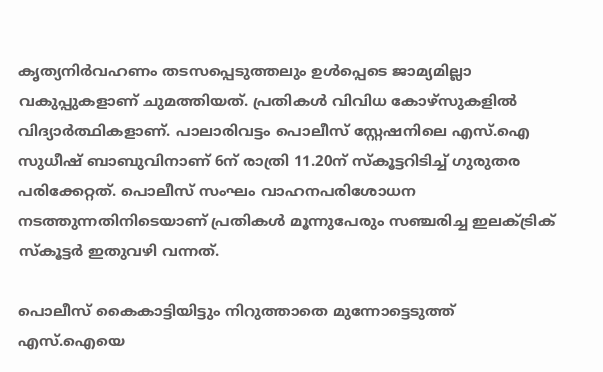കൃത്യനിർവഹണം തടസപ്പെടുത്തലും ഉൾപ്പെടെ ജാമ്യമില്ലാ വകുപ്പുകളാണ് ചുമത്തിയത്. പ്രതികൾ വിവിധ കോഴ്സുകളിൽ വിദ്യാർത്ഥികളാണ്. പാലാരിവട്ടം പൊലീസ് സ്റ്റേഷനിലെ എസ്.ഐ സുധീഷ് ബാബുവിനാണ് 6ന് രാത്രി 11.20ന് സ്കൂട്ടറിടിച്ച് ഗുരുതര പരിക്കേറ്റത്. പൊലീസ് സംഘം വാഹനപരിശോധന നടത്തുന്നതിനിടെയാണ് പ്രതികൾ മൂന്നുപേരും സഞ്ചരിച്ച ഇലക്ട്രിക് സ്കൂട്ടർ ഇതുവഴി വന്നത്.

പൊലീസ് കൈകാട്ടിയിട്ടും നിറുത്താതെ മുന്നോട്ടെടുത്ത് എസ്.ഐയെ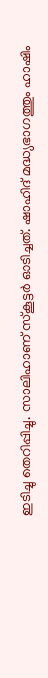ഇടിച്ചു തെറിപ്പിച്ചു. സാലിഹാണ് സ്കൂട്ടർ ഓടിച്ചത്. ഷാഹിദ് മദ്ധ്യഭാഗത്തും ഹാഷിം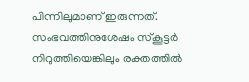പിന്നിലുമാണ് ഇരുന്നത്. സംഭവത്തിനുശേഷം സ്കൂട്ടർ നിറുത്തിയെങ്കിലും രക്തത്തിൽ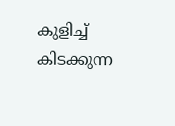കുളിച്ച് കിടക്കുന്ന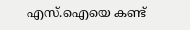എസ്.ഐയെ കണ്ട്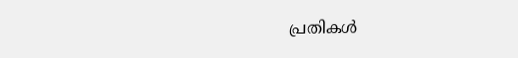പ്രതികൾ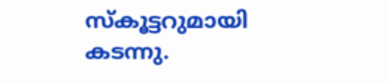സ്കൂട്ടറുമായി കടന്നു.